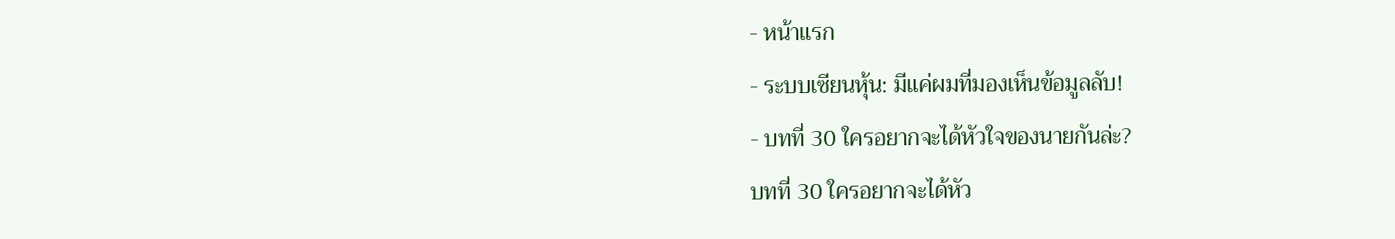- หน้าแรก
- ระบบเซียนหุ้น: มีแค่ผมที่มองเห็นข้อมูลลับ!
- บทที่ 30 ใครอยากจะได้หัวใจของนายกันล่ะ?
บทที่ 30 ใครอยากจะได้หัว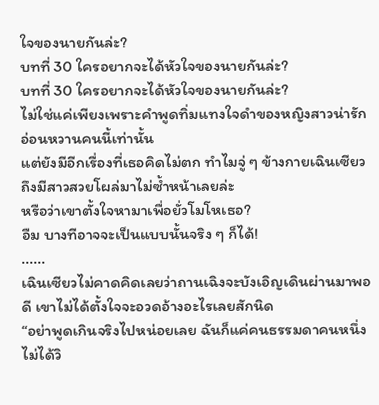ใจของนายกันล่ะ?
บทที่ 30 ใครอยากจะได้หัวใจของนายกันล่ะ?
บทที่ 30 ใครอยากจะได้หัวใจของนายกันล่ะ?
ไม่ใช่แค่เพียงเพราะคำพูดทิ่มแทงใจดำของหญิงสาวน่ารักอ่อนหวานคนนี้เท่านั้น
แต่ยังมีอีกเรื่องที่เธอคิดไม่ตก ทำไมจู่ ๆ ข้างกายเฉินเซียวถึงมีสาวสวยโผล่มาไม่ซ้ำหน้าเลยล่ะ
หรือว่าเขาตั้งใจหามาเพื่อยั่วโมโหเธอ?
อืม บางทีอาจจะเป็นแบบนั้นจริง ๆ ก็ได้!
......
เฉินเซียวไม่คาดคิดเลยว่าถานเฉิงจะบังเอิญเดินผ่านมาพอดี เขาไม่ได้ตั้งใจจะอวดอ้างอะไรเลยสักนิด
“อย่าพูดเกินจริงไปหน่อยเลย ฉันก็แค่คนธรรมดาคนหนึ่ง ไม่ได้วิ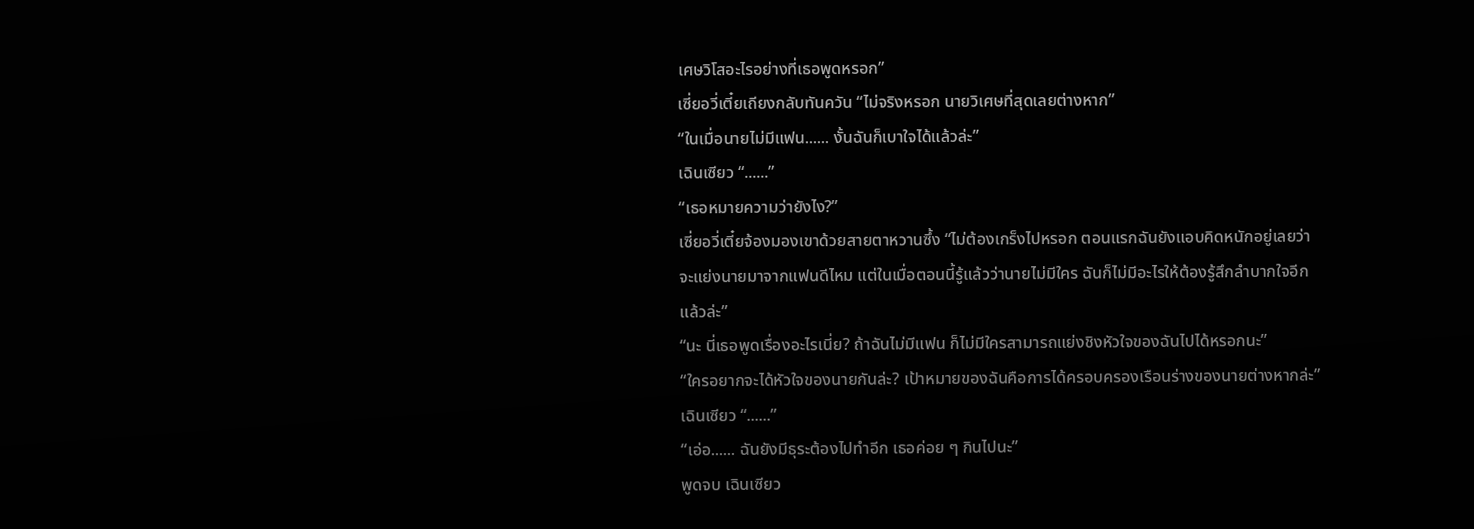เศษวิโสอะไรอย่างที่เธอพูดหรอก”
เซี่ยอวี่เตี๋ยเถียงกลับทันควัน “ไม่จริงหรอก นายวิเศษที่สุดเลยต่างหาก”
“ในเมื่อนายไม่มีแฟน...... งั้นฉันก็เบาใจได้แล้วล่ะ”
เฉินเซียว “......”
“เธอหมายความว่ายังไง?”
เซี่ยอวี่เตี๋ยจ้องมองเขาด้วยสายตาหวานซึ้ง “ไม่ต้องเกร็งไปหรอก ตอนแรกฉันยังแอบคิดหนักอยู่เลยว่าจะแย่งนายมาจากแฟนดีไหม แต่ในเมื่อตอนนี้รู้แล้วว่านายไม่มีใคร ฉันก็ไม่มีอะไรให้ต้องรู้สึกลำบากใจอีกแล้วล่ะ”
“นะ นี่เธอพูดเรื่องอะไรเนี่ย? ถ้าฉันไม่มีแฟน ก็ไม่มีใครสามารถแย่งชิงหัวใจของฉันไปได้หรอกนะ”
“ใครอยากจะได้หัวใจของนายกันล่ะ? เป้าหมายของฉันคือการได้ครอบครองเรือนร่างของนายต่างหากล่ะ”
เฉินเซียว “......”
“เอ่อ...... ฉันยังมีธุระต้องไปทำอีก เธอค่อย ๆ กินไปนะ”
พูดจบ เฉินเซียว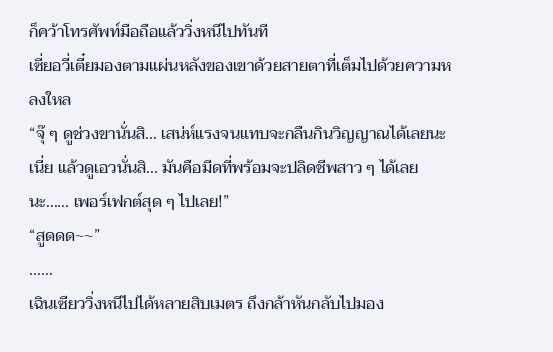ก็คว้าโทรศัพท์มือถือแล้ววิ่งหนีไปทันที
เซี่ยอวี่เตี๋ยมองตามแผ่นหลังของเขาด้วยสายตาที่เต็มไปด้วยความหลงใหล
“จุ๊ ๆ ดูช่วงขานั่นสิ... เสน่ห์แรงจนแทบจะกลืนกินวิญญาณได้เลยนะเนี่ย แล้วดูเอวนั่นสิ... มันคือมีดที่พร้อมจะปลิดชีพสาว ๆ ได้เลยนะ...... เพอร์เฟกต์สุด ๆ ไปเลย!”
“สูดดด~~”
......
เฉินเซียววิ่งหนีไปได้หลายสิบเมตร ถึงกล้าหันกลับไปมอง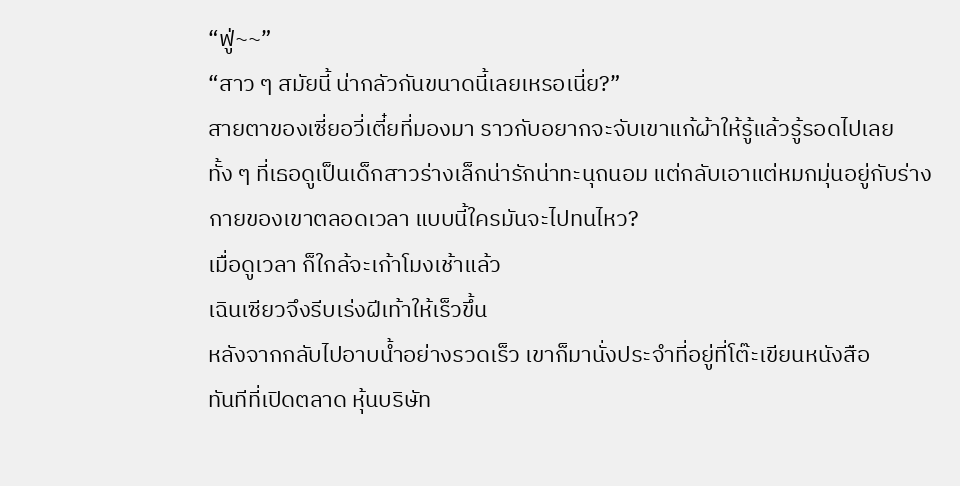“ฟู่~~”
“สาว ๆ สมัยนี้ น่ากลัวกันขนาดนี้เลยเหรอเนี่ย?”
สายตาของเซี่ยอวี่เตี๋ยที่มองมา ราวกับอยากจะจับเขาแก้ผ้าให้รู้แล้วรู้รอดไปเลย
ทั้ง ๆ ที่เธอดูเป็นเด็กสาวร่างเล็กน่ารักน่าทะนุถนอม แต่กลับเอาแต่หมกมุ่นอยู่กับร่างกายของเขาตลอดเวลา แบบนี้ใครมันจะไปทนไหว?
เมื่อดูเวลา ก็ใกล้จะเก้าโมงเช้าแล้ว
เฉินเซียวจึงรีบเร่งฝีเท้าให้เร็วขึ้น
หลังจากกลับไปอาบน้ำอย่างรวดเร็ว เขาก็มานั่งประจำที่อยู่ที่โต๊ะเขียนหนังสือ
ทันทีที่เปิดตลาด หุ้นบริษัท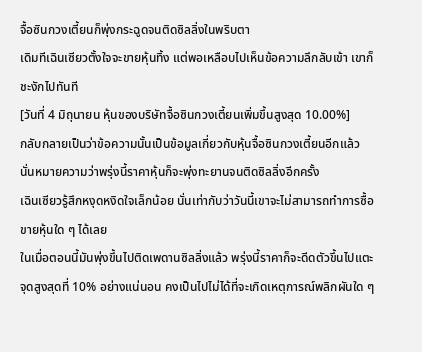จื้อซินกวงเตี้ยนก็พุ่งกระฉูดจนติดซิลลิ่งในพริบตา
เดิมทีเฉินเซียวตั้งใจจะขายหุ้นทิ้ง แต่พอเหลือบไปเห็นข้อความลึกลับเข้า เขาก็ชะงักไปทันที
[วันที่ 4 มิถุนายน หุ้นของบริษัทจื้อซินกวงเตี้ยนเพิ่มขึ้นสูงสุด 10.00%]
กลับกลายเป็นว่าข้อความนั้นเป็นข้อมูลเกี่ยวกับหุ้นจื้อซินกวงเตี้ยนอีกแล้ว
นั่นหมายความว่าพรุ่งนี้ราคาหุ้นก็จะพุ่งทะยานจนติดซิลลิ่งอีกครั้ง
เฉินเซียวรู้สึกหงุดหงิดใจเล็กน้อย นั่นเท่ากับว่าวันนี้เขาจะไม่สามารถทำการซื้อขายหุ้นใด ๆ ได้เลย
ในเมื่อตอนนี้มันพุ่งขึ้นไปติดเพดานซิลลิ่งแล้ว พรุ่งนี้ราคาก็จะดีดตัวขึ้นไปแตะจุดสูงสุดที่ 10% อย่างแน่นอน คงเป็นไปไม่ได้ที่จะเกิดเหตุการณ์พลิกผันใด ๆ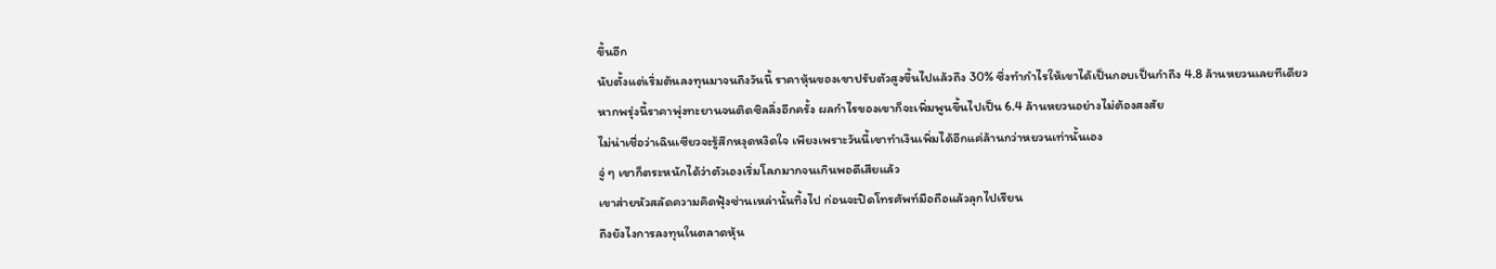ขึ้นอีก
นับตั้งแต่เริ่มต้นลงทุนมาจนถึงวันนี้ ราคาหุ้นของเขาปรับตัวสูงขึ้นไปแล้วถึง 30% ซึ่งทำกำไรให้เขาได้เป็นกอบเป็นกำถึง 4.8 ล้านหยวนเลยทีเดียว
หากพรุ่งนี้ราคาพุ่งทะยานจนติดซิลลิ่งอีกครั้ง ผลกำไรของเขาก็จะเพิ่มพูนขึ้นไปเป็น 6.4 ล้านหยวนอย่างไม่ต้องสงสัย
ไม่น่าเชื่อว่าเฉินเซียวจะรู้สึกหงุดหงิดใจ เพียงเพราะวันนี้เขาทำเงินเพิ่มได้อีกแค่ล้านกว่าหยวนเท่านั้นเอง
จู่ ๆ เขาก็ตระหนักได้ว่าตัวเองเริ่มโลภมากจนเกินพอดีเสียแล้ว
เขาส่ายหัวสลัดความคิดฟุ้งซ่านเหล่านั้นทิ้งไป ก่อนจะปิดโทรศัพท์มือถือแล้วลุกไปเรียน
ถึงยังไงการลงทุนในตลาดหุ้น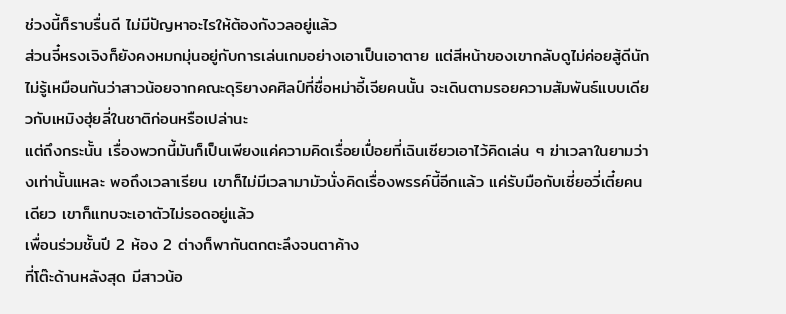ช่วงนี้ก็ราบรื่นดี ไม่มีปัญหาอะไรให้ต้องกังวลอยู่แล้ว
ส่วนจี๋หรงเจิงก็ยังคงหมกมุ่นอยู่กับการเล่นเกมอย่างเอาเป็นเอาตาย แต่สีหน้าของเขากลับดูไม่ค่อยสู้ดีนัก
ไม่รู้เหมือนกันว่าสาวน้อยจากคณะดุริยางคศิลป์ที่ชื่อหม่าอี้เจียคนนั้น จะเดินตามรอยความสัมพันธ์แบบเดียวกับเหมิงฮุ่ยลี่ในชาติก่อนหรือเปล่านะ
แต่ถึงกระนั้น เรื่องพวกนี้มันก็เป็นเพียงแค่ความคิดเรื่อยเปื่อยที่เฉินเซียวเอาไว้คิดเล่น ๆ ฆ่าเวลาในยามว่างเท่านั้นแหละ พอถึงเวลาเรียน เขาก็ไม่มีเวลามามัวนั่งคิดเรื่องพรรค์นี้อีกแล้ว แค่รับมือกับเซี่ยอวี่เตี๋ยคนเดียว เขาก็แทบจะเอาตัวไม่รอดอยู่แล้ว
เพื่อนร่วมชั้นปี 2 ห้อง 2 ต่างก็พากันตกตะลึงจนตาค้าง
ที่โต๊ะด้านหลังสุด มีสาวน้อ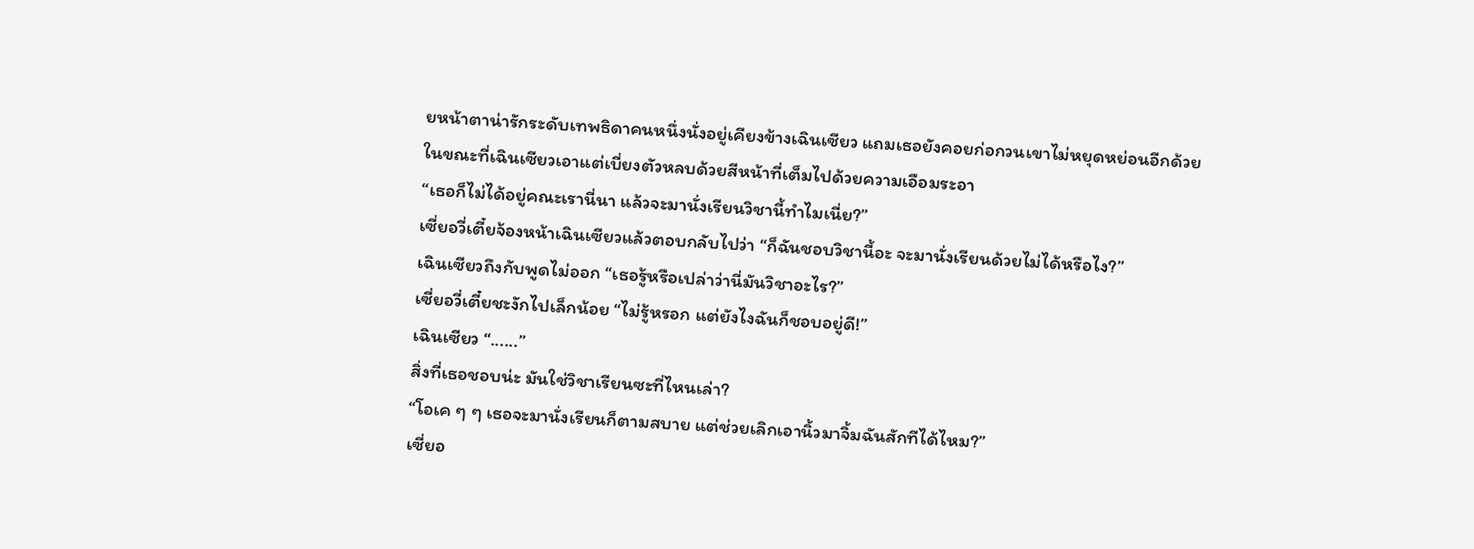ยหน้าตาน่ารักระดับเทพธิดาคนหนึ่งนั่งอยู่เคียงข้างเฉินเซียว แถมเธอยังคอยก่อกวนเขาไม่หยุดหย่อนอีกด้วย
ในขณะที่เฉินเซียวเอาแต่เบี่ยงตัวหลบด้วยสีหน้าที่เต็มไปด้วยความเอือมระอา
“เธอก็ไม่ได้อยู่คณะเรานี่นา แล้วจะมานั่งเรียนวิชานี้ทำไมเนี่ย?”
เซี่ยอวี่เตี๋ยจ้องหน้าเฉินเซียวแล้วตอบกลับไปว่า “ก็ฉันชอบวิชานี้อะ จะมานั่งเรียนด้วยไม่ได้หรือไง?”
เฉินเซียวถึงกับพูดไม่ออก “เธอรู้หรือเปล่าว่านี่มันวิชาอะไร?”
เซี่ยอวี่เตี๋ยชะงักไปเล็กน้อย “ไม่รู้หรอก แต่ยังไงฉันก็ชอบอยู่ดี!”
เฉินเซียว “......”
สิ่งที่เธอชอบน่ะ มันใช่วิชาเรียนซะที่ไหนเล่า?
“โอเค ๆ ๆ เธอจะมานั่งเรียนก็ตามสบาย แต่ช่วยเลิกเอานิ้วมาจิ้มฉันสักทีได้ไหม?”
เซี่ยอ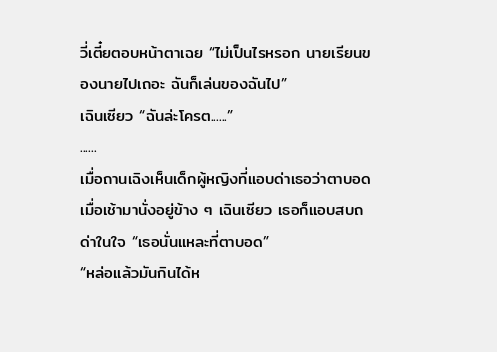วี่เตี๋ยตอบหน้าตาเฉย “ไม่เป็นไรหรอก นายเรียนของนายไปเถอะ ฉันก็เล่นของฉันไป”
เฉินเซียว “ฉันล่ะโครต......”
......
เมื่อถานเฉิงเห็นเด็กผู้หญิงที่แอบด่าเธอว่าตาบอดเมื่อเช้ามานั่งอยู่ข้าง ๆ เฉินเซียว เธอก็แอบสบถด่าในใจ “เธอนั่นแหละที่ตาบอด”
“หล่อแล้วมันกินได้ห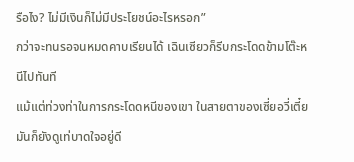รือไง? ไม่มีเงินก็ไม่มีประโยชน์อะไรหรอก”
กว่าจะทนรอจนหมดคาบเรียนได้ เฉินเซียวก็รีบกระโดดข้ามโต๊ะหนีไปทันที
แม้แต่ท่วงท่าในการกระโดดหนีของเขา ในสายตาของเซี่ยอวี่เตี๋ยมันก็ยังดูเท่บาดใจอยู่ดี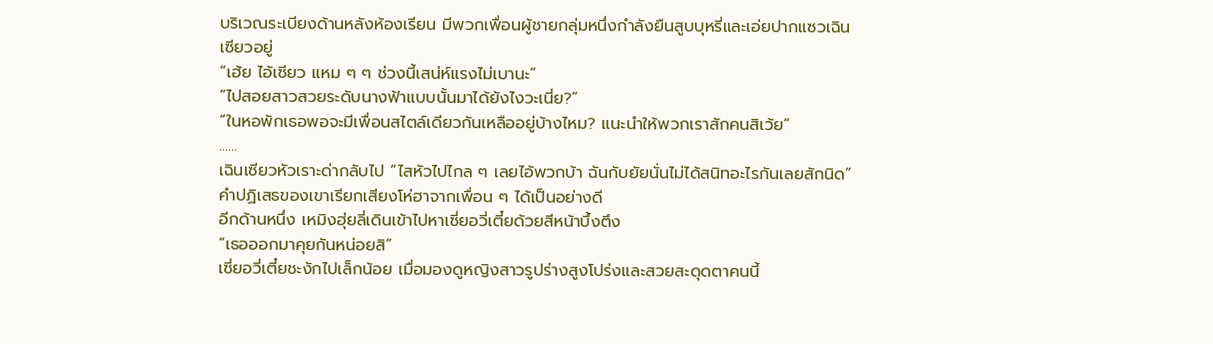บริเวณระเบียงด้านหลังห้องเรียน มีพวกเพื่อนผู้ชายกลุ่มหนึ่งกำลังยืนสูบบุหรี่และเอ่ยปากแซวเฉินเซียวอยู่
“เฮ้ย ไอ้เซียว แหม ๆ ๆ ช่วงนี้เสน่ห์แรงไม่เบานะ”
“ไปสอยสาวสวยระดับนางฟ้าแบบนั้นมาได้ยังไงวะเนี่ย?”
“ในหอพักเธอพอจะมีเพื่อนสไตล์เดียวกันเหลืออยู่บ้างไหม? แนะนำให้พวกเราสักคนสิเว้ย”
......
เฉินเซียวหัวเราะด่ากลับไป “ไสหัวไปไกล ๆ เลยไอ้พวกบ้า ฉันกับยัยนั่นไม่ได้สนิทอะไรกันเลยสักนิด”
คำปฏิเสธของเขาเรียกเสียงโห่ฮาจากเพื่อน ๆ ได้เป็นอย่างดี
อีกด้านหนึ่ง เหมิงฮุ่ยลี่เดินเข้าไปหาเซี่ยอวี่เตี๋ยด้วยสีหน้าบึ้งตึง
“เธอออกมาคุยกันหน่อยสิ”
เซี่ยอวี่เตี๋ยชะงักไปเล็กน้อย เมื่อมองดูหญิงสาวรูปร่างสูงโปร่งและสวยสะดุดตาคนนี้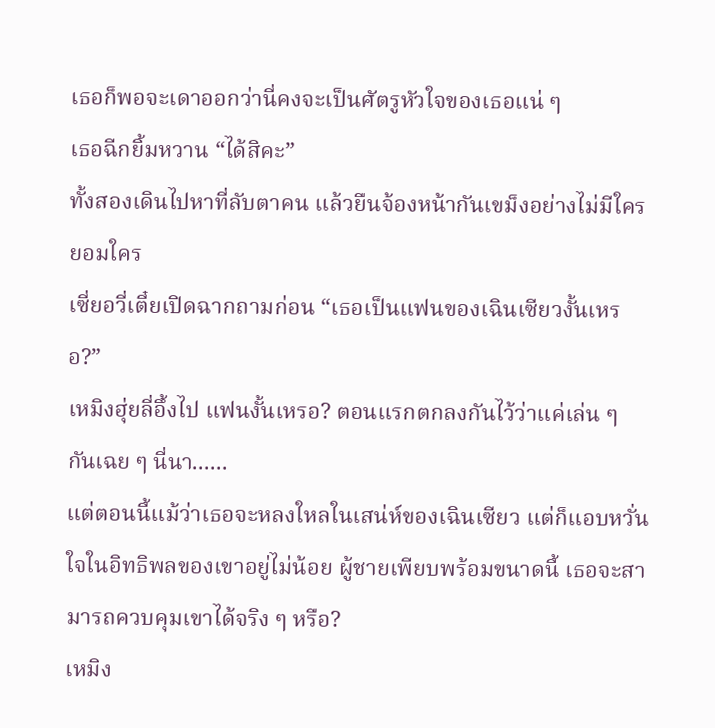เธอก็พอจะเดาออกว่านี่คงจะเป็นศัตรูหัวใจของเธอแน่ ๆ
เธอฉีกยิ้มหวาน “ได้สิคะ”
ทั้งสองเดินไปหาที่ลับตาคน แล้วยืนจ้องหน้ากันเขม็งอย่างไม่มีใครยอมใคร
เซี่ยอวี่เตี๋ยเปิดฉากถามก่อน “เธอเป็นแฟนของเฉินเซียวงั้นเหรอ?”
เหมิงฮุ่ยลี่อึ้งไป แฟนงั้นเหรอ? ตอนแรกตกลงกันไว้ว่าแค่เล่น ๆ กันเฉย ๆ นี่นา......
แต่ตอนนี้แม้ว่าเธอจะหลงใหลในเสน่ห์ของเฉินเซียว แต่ก็แอบหวั่นใจในอิทธิพลของเขาอยู่ไม่น้อย ผู้ชายเพียบพร้อมขนาดนี้ เธอจะสามารถควบคุมเขาได้จริง ๆ หรือ?
เหมิง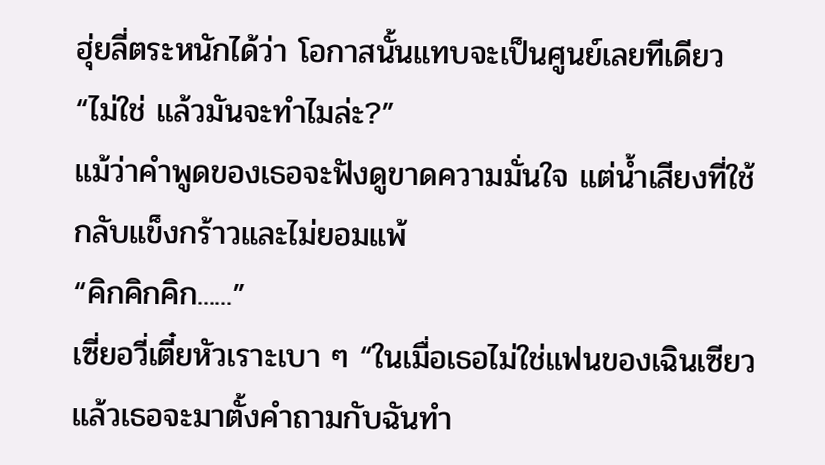ฮุ่ยลี่ตระหนักได้ว่า โอกาสนั้นแทบจะเป็นศูนย์เลยทีเดียว
“ไม่ใช่ แล้วมันจะทำไมล่ะ?”
แม้ว่าคำพูดของเธอจะฟังดูขาดความมั่นใจ แต่น้ำเสียงที่ใช้กลับแข็งกร้าวและไม่ยอมแพ้
“คิกคิกคิก......”
เซี่ยอวี่เตี๋ยหัวเราะเบา ๆ “ในเมื่อเธอไม่ใช่แฟนของเฉินเซียว แล้วเธอจะมาตั้งคำถามกับฉันทำ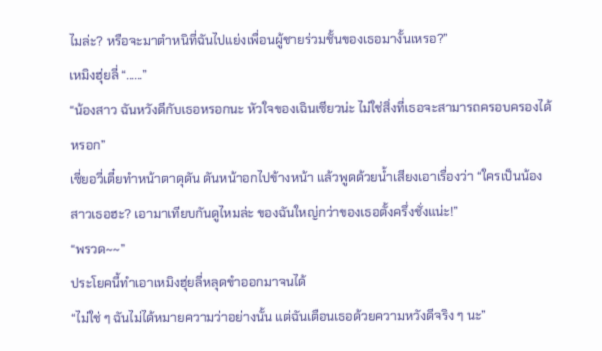ไมล่ะ? หรือจะมาตำหนิที่ฉันไปแย่งเพื่อนผู้ชายร่วมชั้นของเธอมางั้นเหรอ?”
เหมิงฮุ่ยลี่ “......”
“น้องสาว ฉันหวังดีกับเธอหรอกนะ หัวใจของเฉินเซียวน่ะ ไม่ใช่สิ่งที่เธอจะสามารถครอบครองได้หรอก”
เซี่ยอวี่เตี๋ยทำหน้าตาดุดัน ดันหน้าอกไปข้างหน้า แล้วพูดด้วยน้ำเสียงเอาเรื่องว่า “ใครเป็นน้องสาวเธอฮะ? เอามาเทียบกันดูไหมล่ะ ของฉันใหญ่กว่าของเธอตั้งครึ่งชั่งแน่ะ!”
“พรวด~~”
ประโยคนี้ทำเอาเหมิงฮุ่ยลี่หลุดขำออกมาจนได้
“ไม่ใช่ ๆ ฉันไม่ได้หมายความว่าอย่างนั้น แต่ฉันเตือนเธอด้วยความหวังดีจริง ๆ นะ”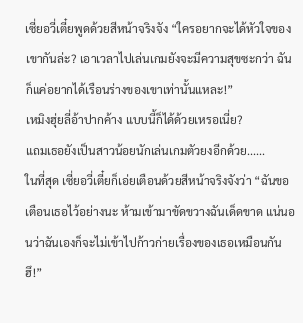เซี่ยอวี่เตี๋ยพูดด้วยสีหน้าจริงจัง “ใครอยากจะได้หัวใจของเขากันล่ะ? เอาเวลาไปเล่นเกมยังจะมีความสุขซะกว่า ฉันก็แค่อยากได้เรือนร่างของเขาเท่านั้นแหละ!”
เหมิงฮุ่ยลี่อ้าปากค้าง แบบนี้ก็ได้ด้วยเหรอเนี่ย?
แถมเธอยังเป็นสาวน้อยนักเล่นเกมตัวยงอีกด้วย......
ในที่สุด เซี่ยอวี่เตี๋ยก็เอ่ยเตือนด้วยสีหน้าจริงจังว่า “ฉันขอเตือนเธอไว้อย่างนะ ห้ามเข้ามาขัดขวางฉันเด็ดขาด แน่นอนว่าฉันเองก็จะไม่เข้าไปก้าวก่ายเรื่องของเธอเหมือนกัน ฮึ!”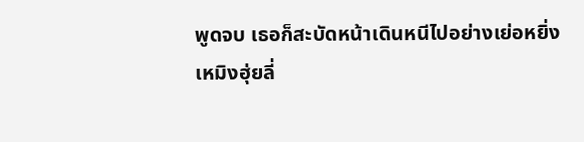พูดจบ เธอก็สะบัดหน้าเดินหนีไปอย่างเย่อหยิ่ง
เหมิงฮุ่ยลี่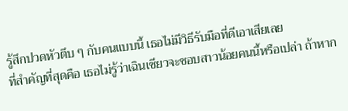รู้สึกปวดหัวตึบ ๆ กับคนแบบนี้ เธอไม่มีวิธีรับมือที่ดีเอาเสียเลย
ที่สำคัญที่สุดคือ เธอไม่รู้ว่าเฉินเซียวจะชอบสาวน้อยคนนี้หรือเปล่า ถ้าหาก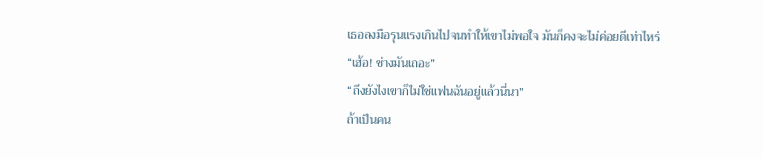เธอลงมือรุนแรงเกินไปจนทำให้เขาไม่พอใจ มันก็คงจะไม่ค่อยดีเท่าไหร่
“เฮ้อ! ช่างมันเถอะ”
“ถึงยังไงเขาก็ไม่ใช่แฟนฉันอยู่แล้วนี่นา”
ถ้าเป็นคน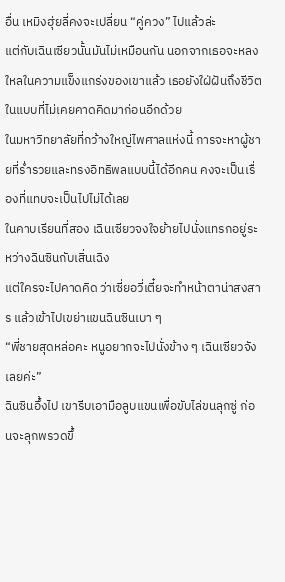อื่น เหมิงฮุ่ยลี่คงจะเปลี่ยน “คู่ควง” ไปแล้วล่ะ
แต่กับเฉินเซียวนั้นมันไม่เหมือนกัน นอกจากเธอจะหลงใหลในความแข็งแกร่งของเขาแล้ว เธอยังใฝ่ฝันถึงชีวิตในแบบที่ไม่เคยคาดคิดมาก่อนอีกด้วย
ในมหาวิทยาลัยที่กว้างใหญ่ไพศาลแห่งนี้ การจะหาผู้ชายที่ร่ำรวยและทรงอิทธิพลแบบนี้ได้อีกคน คงจะเป็นเรื่องที่แทบจะเป็นไปไม่ได้เลย
ในคาบเรียนที่สอง เฉินเซียวจงใจย้ายไปนั่งแทรกอยู่ระหว่างฉินซินกับเสิ่นเฉิง
แต่ใครจะไปคาดคิด ว่าเซี่ยอวี่เตี๋ยจะทำหน้าตาน่าสงสาร แล้วเข้าไปเขย่าแขนฉินซินเบา ๆ
“พี่ชายสุดหล่อคะ หนูอยากจะไปนั่งข้าง ๆ เฉินเซียวจังเลยค่ะ”
ฉินซินอึ้งไป เขารีบเอามือลูบแขนเพื่อขับไล่ขนลุกซู่ ก่อนจะลุกพรวดขึ้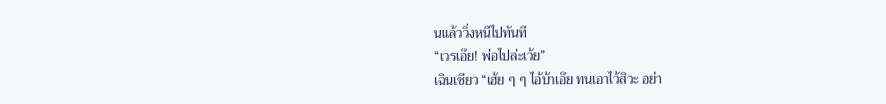นแล้ววิ่งหนีไปทันที
“เวรเอ๊ย! พ่อไปล่ะเว้ย”
เฉินเซียว “เฮ้ย ๆ ๆ ไอ้บ้าเอ๊ย ทนเอาไว้สิวะ อย่า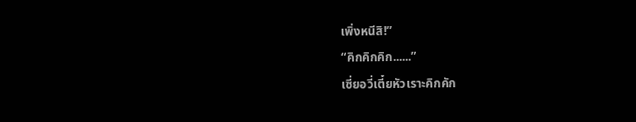เพิ่งหนีสิ!”
“คิกคิกคิก......”
เซี่ยอวี่เตี๋ยหัวเราะคิกคัก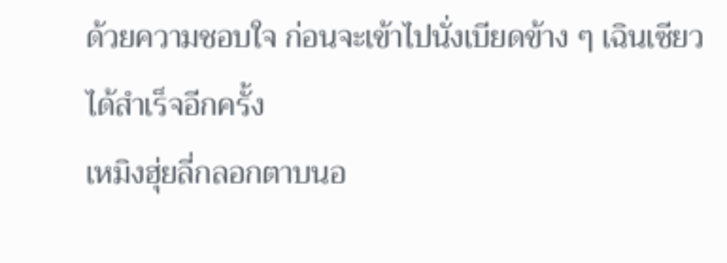ด้วยความชอบใจ ก่อนจะเข้าไปนั่งเบียดข้าง ๆ เฉินเซียวได้สำเร็จอีกครั้ง
เหมิงฮุ่ยลี่กลอกตาบนอ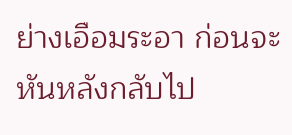ย่างเอือมระอา ก่อนจะหันหลังกลับไป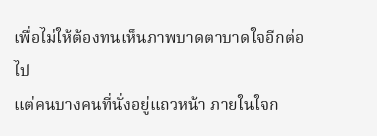เพื่อไม่ให้ต้องทนเห็นภาพบาดตาบาดใจอีกต่อไป
แต่คนบางคนที่นั่งอยู่แถวหน้า ภายในใจก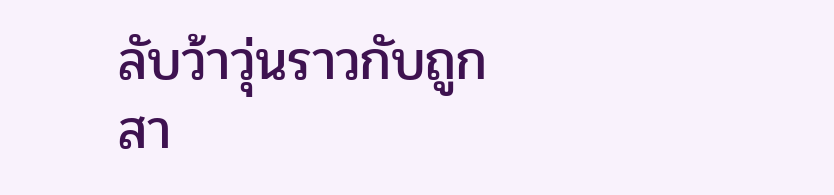ลับว้าวุ่นราวกับถูกสา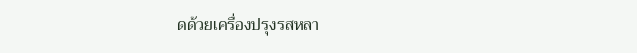ดด้วยเครื่องปรุงรสหลา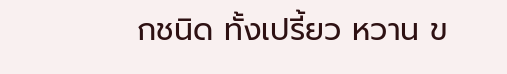กชนิด ทั้งเปรี้ยว หวาน ข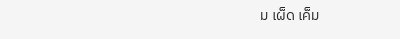ม เผ็ด เค็ม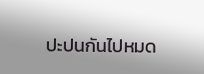ปะปนกันไปหมด